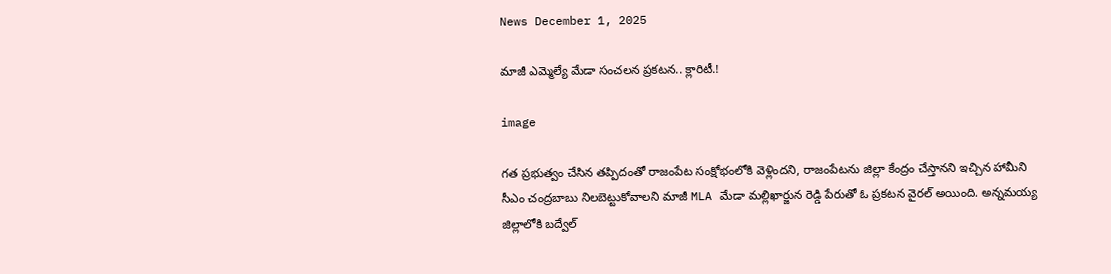News December 1, 2025

మాజీ ఎమ్మెల్యే మేడా సంచలన ప్రకటన.. క్లారిటీ.!

image

గత ప్రభుత్వం చేసిన తప్పిదంతో రాజంపేట సంక్షోభంలోకి వెళ్లిందని, రాజంపేటను జిల్లా కేంద్రం చేస్తానని ఇచ్చిన హామీని సీఎం చంద్రబాబు నిలబెట్టుకోవాలని మాజీ MLA మేడా మల్లిఖార్జున రెడ్డి పేరుతో ఓ ప్రకటన వైరల్ అయింది. అన్నమయ్య జిల్లాలోకి బద్వేల్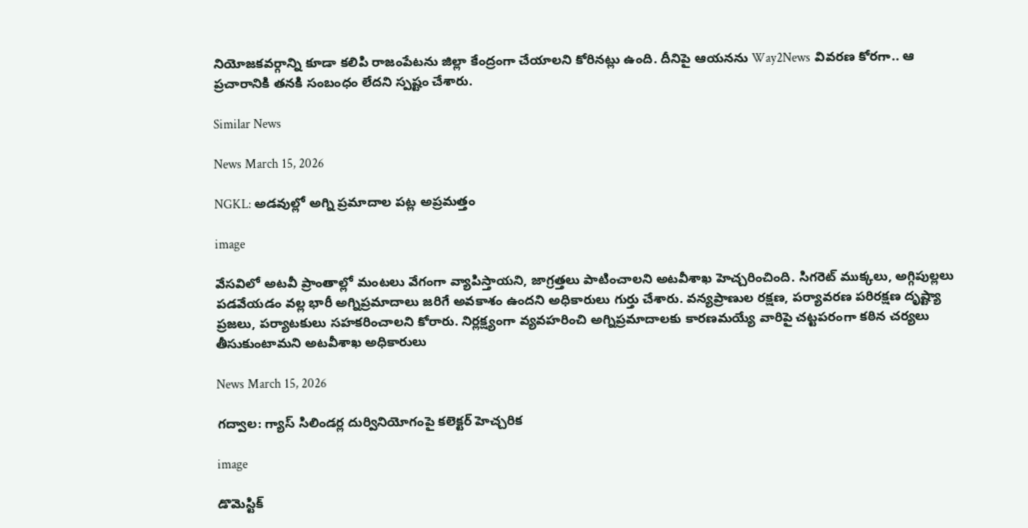నియోజకవర్గాన్ని కూడా కలిపి రాజంపేటను జిల్లా కేంద్రంగా చేయాలని కోరినట్లు ఉంది. దీనిపై ఆయనను Way2News వివరణ కోరగా.. ఆ ప్రచారానికి తనకి సంబంధం లేదని స్పష్టం చేశారు.

Similar News

News March 15, 2026

NGKL: అడవుల్లో అగ్ని ప్రమాదాల పట్ల అప్రమత్తం

image

వేసవిలో అటవీ ప్రాంతాల్లో మంటలు వేగంగా వ్యాపిస్తాయని, జాగ్రత్తలు పాటించాలని అటవీశాఖ హెచ్చరించింది. సిగరెట్ ముక్కలు, అగ్గిపుల్లలు పడవేయడం వల్ల భారీ అగ్నిప్రమాదాలు జరిగే అవకాశం ఉందని అధికారులు గుర్తు చేశారు. వన్యప్రాణుల రక్షణ, పర్యావరణ పరిరక్షణ దృష్ట్యా ప్రజలు, పర్యాటకులు సహకరించాలని కోరారు. నిర్లక్ష్యంగా వ్యవహరించి అగ్నిప్రమాదాలకు కారణమయ్యే వారిపై చట్టపరంగా కఠిన చర్యలు తీసుకుంటామని అటవీశాఖ అధికారులు

News March 15, 2026

గద్వాల: గ్యాస్ సిలిండర్ల దుర్వినియోగంపై కలెక్టర్ హెచ్చరిక

image

డొమెస్టిక్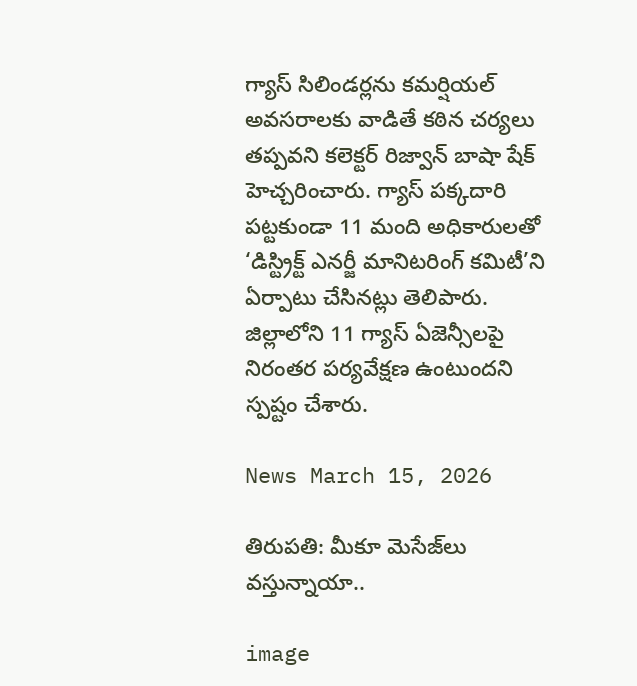గ్యాస్ సిలిండర్లను కమర్షియల్ అవసరాలకు వాడితే కఠిన చర్యలు తప్పవని కలెక్టర్ రిజ్వాన్ బాషా షేక్ హెచ్చరించారు. గ్యాస్ పక్కదారి పట్టకుండా 11 మంది అధికారులతో ‘డిస్ట్రిక్ట్ ఎనర్జీ మానిటరింగ్ కమిటీ’ని ఏర్పాటు చేసినట్లు తెలిపారు. జిల్లాలోని 11 గ్యాస్ ఏజెన్సీలపై నిరంతర పర్యవేక్షణ ఉంటుందని స్పష్టం చేశారు.

News March 15, 2026

తిరుపతి: మీకూ మెసేజ్‌లు వస్తున్నాయా..

image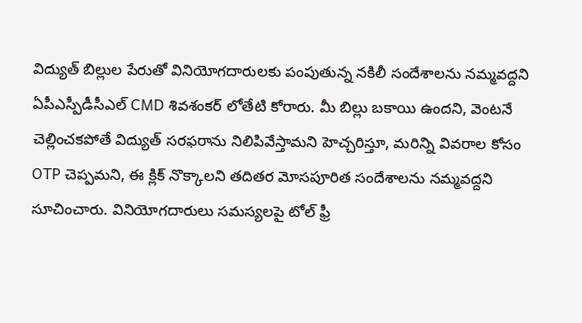విద్యుత్ బిల్లుల పేరుతో వినియోగదారులకు పంపుతున్న నకిలీ సందేశాలను నమ్మవద్దని ఏపీఎస్పీడీసీఎల్ CMD శివశంకర్ లోతేటి కోరారు. మీ బిల్లు బకాయి ఉందని, వెంటనే చెల్లించకపోతే విద్యుత్ సరఫరాను నిలిపివేస్తామని హెచ్చరిస్తూ, మరిన్ని వివరాల కోసం OTP చెప్పమని, ఈ క్లిక్ నొక్కాలని తదితర మోసపూరిత సందేశాలను నమ్మవద్దని సూచించారు. వినియోగదారులు సమస్యలపై టోల్ ఫ్రీ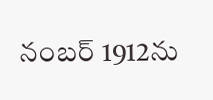నంబర్ 1912ను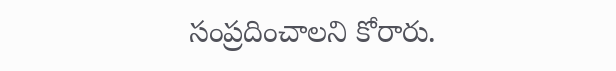సంప్రదించాలని కోరారు.